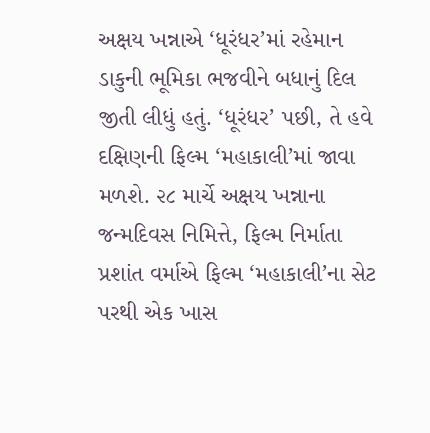અક્ષય ખન્નાએ ‘ધૂરંધર’માં રહેમાન ડાકુની ભૂમિકા ભજવીને બધાનું દિલ જીતી લીધું હતું. ‘ધૂરંધર’ પછી, તે હવે દક્ષિણની ફિલ્મ ‘મહાકાલી’માં જાવા મળશે. ૨૮ માર્ચે અક્ષય ખન્નાના જન્મદિવસ નિમિત્તે, ફિલ્મ નિર્માતા પ્રશાંત વર્માએ ફિલ્મ ‘મહાકાલી’ના સેટ પરથી એક ખાસ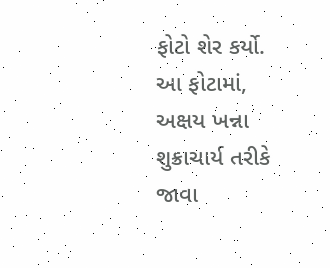ફોટો શેર કર્યો. આ ફોટામાં, અક્ષય ખન્ના શુક્રાચાર્ય તરીકે જાવા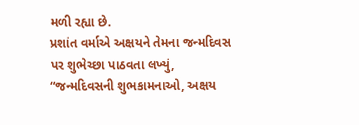મળી રહ્યા છે.
પ્રશાંત વર્માએ અક્ષયને તેમના જન્મદિવસ પર શુભેચ્છા પાઠવતા લખ્યું, “જન્મદિવસની શુભકામનાઓ, અક્ષય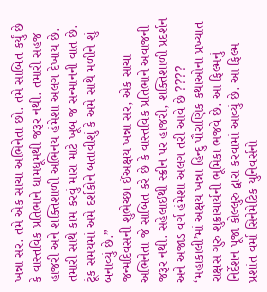ખન્ના સર. તમે એક સાચા અભિનેતા છો. તમે સાબિત કર્યું છે કે વાસ્તવિક પ્રતિભાને ધામધૂમથી જરૂર નથી. તમારી સહજ હાજરી અને શક્તિશાળી અભિનય હંમેશા અલગ દેખાય છે. તમારી સાથે કામ કરવું મારા માટે ખૂબ જ સન્માનની વાત છે. ટૂંક સમયમાં અમે દર્શકોને બતાવીશું કે અમે સાથે મળીને શું બનાવ્યું છે.”
જન્મદિવસની શુભેચ્છા ઈંઅક્ષય ખન્ના સર, એક સાચા અભિનેતા જે સાબિત કરે છે કે વાસ્તવિક પ્રતિભાને અવાજની જરૂર નથી. સહેલાઈથી સ્ક્રીન પર હાજરી, શક્તિશાળી પ્રદર્શન અને અજાડ વર્ગ હંમેશા અલગ તરી આવે છે ????
‘મહાકાલી’માં અક્ષય ખન્ના હિન્દુ પૌરાણિક કથાઓના પ્રખ્યાત રાક્ષસ ગુરુ શુક્રાચાર્યની ભૂમિકા ભજવે છે. આ ફિલ્મનું નિર્દેશન પૂજા કોલ્લુરુ દ્વારા કરવામાં આવ્યું છે. આ ફિલ્મ પ્રશાંત વર્મા સિનેમેટિક યુનિવર્સનો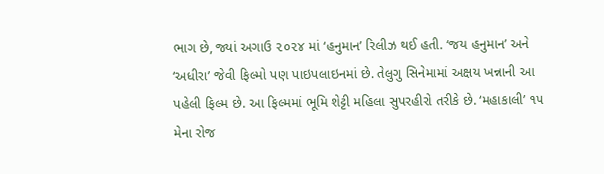ભાગ છે, જ્યાં અગાઉ ૨૦૨૪ માં ‘હનુમાન’ રિલીઝ થઈ હતી. ‘જય હનુમાન’ અને ‘અધીરા’ જેવી ફિલ્મો પણ પાઇપલાઇનમાં છે. તેલુગુ સિનેમામાં અક્ષય ખન્નાની આ પહેલી ફિલ્મ છે. આ ફિલ્મમાં ભૂમિ શેટ્ટી મહિલા સુપરહીરો તરીકે છે. ‘મહાકાલી’ ૧૫ મેના રોજ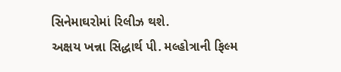સિનેમાઘરોમાં રિલીઝ થશે.
અક્ષય ખન્ના સિદ્ધાર્થ પી. મલ્હોત્રાની ફિલ્મ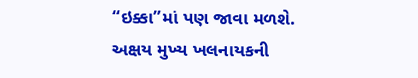“ઇક્કા”માં પણ જાવા મળશે. અક્ષય મુખ્ય ખલનાયકની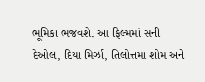ભૂમિકા ભજવશે. આ ફિલ્મમાં સની દેઓલ, દિયા મિર્ઝા, તિલોત્તમા શોમ અને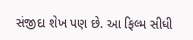સંજીદા શેખ પણ છે. આ ફિલ્મ સીધી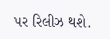પર રિલીઝ થશે.